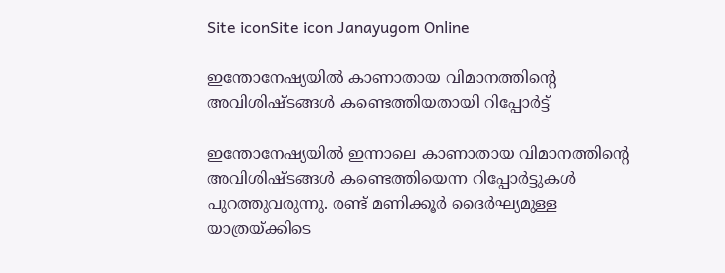Site iconSite icon Janayugom Online

ഇന്തോനേഷ്യയില്‍ കാണാതായ വിമാനത്തിന്റെ അവിശിഷ്ടങ്ങള്‍ കണ്ടെത്തിയതായി റിപ്പോര്‍ട്ട്

ഇന്തോനേഷ്യയില്‍ ഇന്നാലെ കാണാതായ വിമാനത്തിന്റെ അവിശിഷ്ടങ്ങള്‍ കണ്ടെത്തിയെന്ന റിപ്പോര്‍ട്ടുകള്‍ പുറത്തുവരുന്നു. രണ്ട് മണിക്കൂർ ദൈർഘ്യമുള്ള യാത്രയ്ക്കിടെ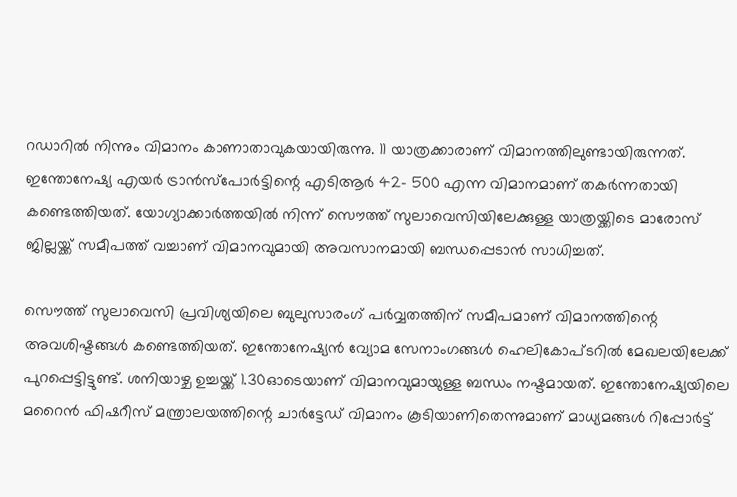റഡാറിൽ നിന്നും വിമാനം കാണാതാവുകയായിരുന്നു. 11 യാത്രക്കാരാണ് വിമാനത്തിലുണ്ടായിരുന്നത്. ഇന്തോനേഷ്യ എയർ ട്രാൻസ്പോർട്ടിന്റെ എടിആർ 42- 500 എന്ന വിമാനമാണ് തകർന്നതായി കണ്ടെത്തിയത്. യോഗ്യാക്കാർത്തയിൽ നിന്ന് സൌത്ത് സുലാവെസിയിലേക്കുള്ള യാത്രയ്ക്കിടെ മാരോസ് ജില്ലയ്ക്ക് സമീപത്ത് വച്ചാണ് വിമാനവുമായി അവസാനമായി ബന്ധപ്പെടാൻ സാധിച്ചത്.

സൌത്ത് സുലാവെസി പ്രവിശ്യയിലെ ബുലുസാരംഗ് പർവ്വതത്തിന് സമീപമാണ് വിമാനത്തിന്റെ അവശിഷ്ടങ്ങൾ കണ്ടെത്തിയത്. ഇന്തോനേഷ്യൻ വ്യോമ സേനാംഗങ്ങൾ ഹെലികോപ്ടറിൽ മേഖലയിലേക്ക് പുറപ്പെട്ടിട്ടുണ്ട്. ശനിയാഴ്ച ഉച്ചയ്ക്ക് 1.30ഓടെയാണ് വിമാനവുമായുള്ള ബന്ധം നഷ്ടമായത്. ഇന്തോനേഷ്യയിലെ മറൈൻ ഫിഷറീസ് മന്ത്രാലയത്തിന്റെ ചാർട്ടേഡ് വിമാനം കൂടിയാണിതെന്നുമാണ് മാധ്യമങ്ങള്‍ റിപ്പോര്‍ട്ട്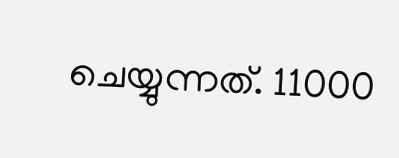ചെയ്യുന്നത്. 11000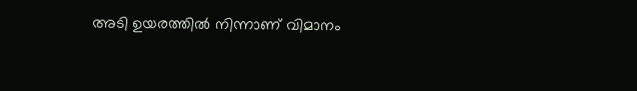അടി ഉയരത്തിൽ നിന്നാണ് വിമാനം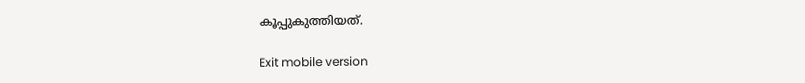കൂപ്പുകുത്തിയത്.

Exit mobile version